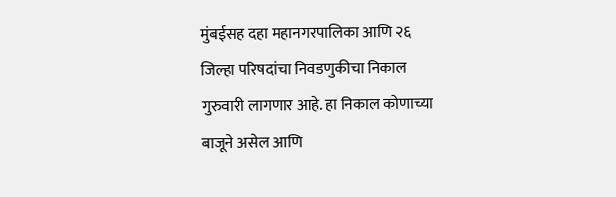मुंबईसह दहा महानगरपालिका आणि २६ जिल्हा परिषदांचा निवडणुकीचा निकाल गुरुवारी लागणार आहे. हा निकाल कोणाच्या बाजूने असेल आणि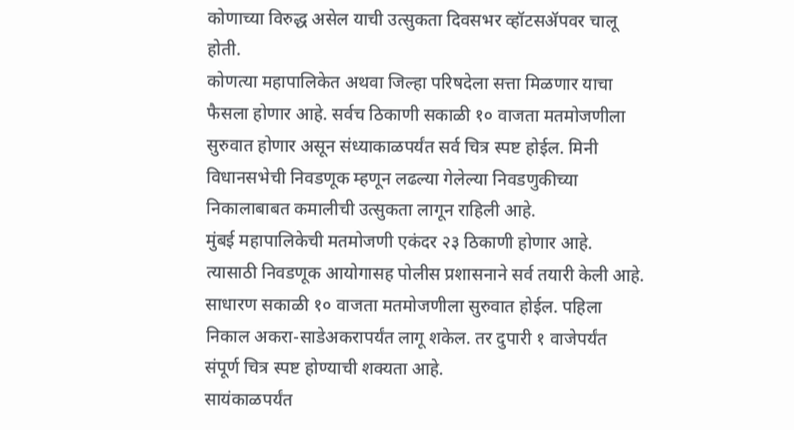कोणाच्या विरुद्ध असेल याची उत्सुकता दिवसभर व्हॉटसॲपवर चालू होती.
कोणत्या महापालिकेत अथवा जिल्हा परिषदेला सत्ता मिळणार याचा फैसला होणार आहे. सर्वच ठिकाणी सकाळी १० वाजता मतमोजणीला सुरुवात होणार असून संध्याकाळपर्यंत सर्व चित्र स्पष्ट होईल. मिनी विधानसभेची निवडणूक म्हणून लढल्या गेलेल्या निवडणुकीच्या निकालाबाबत कमालीची उत्सुकता लागून राहिली आहे.
मुंबई महापालिकेची मतमोजणी एकंदर २३ ठिकाणी होणार आहे. त्यासाठी निवडणूक आयोगासह पोलीस प्रशासनाने सर्व तयारी केली आहे. साधारण सकाळी १० वाजता मतमोजणीला सुरुवात होईल. पहिला निकाल अकरा-साडेअकरापर्यंत लागू शकेल. तर दुपारी १ वाजेपर्यंत संपूर्ण चित्र स्पष्ट होण्याची शक्यता आहे.
सायंकाळपर्यंत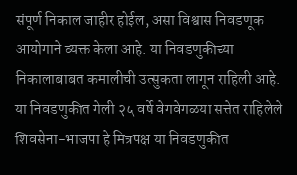संपूर्ण निकाल जाहीर होईल, असा विश्वास निवडणूक आयोगाने व्यक्त केला आहे. या निवडणुकीच्या निकालाबाबत कमालीची उत्सुकता लागून राहिली आहे. या निवडणुकीत गेली २५ वर्षे वेगवेगळया सत्तेत राहिलेले शिवसेना-भाजपा हे मित्रपक्ष या निवडणुकीत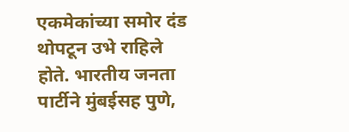एकमेकांच्या समोर दंड थोपटून उभे राहिले होते. भारतीय जनता पार्टीने मुंबईसह पुणे,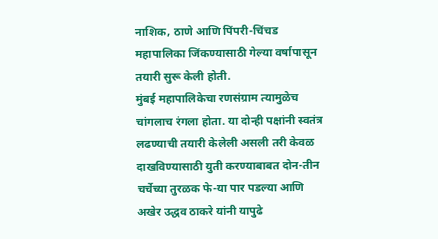नाशिक, ठाणे आणि पिंपरी-चिंचड महापालिका जिंकण्यासाठी गेल्या वर्षापासून तयारी सुरू केली होती.
मुंबई महापालिकेचा रणसंग्राम त्यामुळेच चांगलाच रंगला होता. या दोन्ही पक्षांनी स्वतंत्र लढण्याची तयारी केलेली असली तरी केवळ दाखविण्यासाठी युती करण्याबाबत दोन-तीन चर्चेच्या तुरळक फे-या पार पडल्या आणि अखेर उद्धव ठाकरे यांनी यापुढे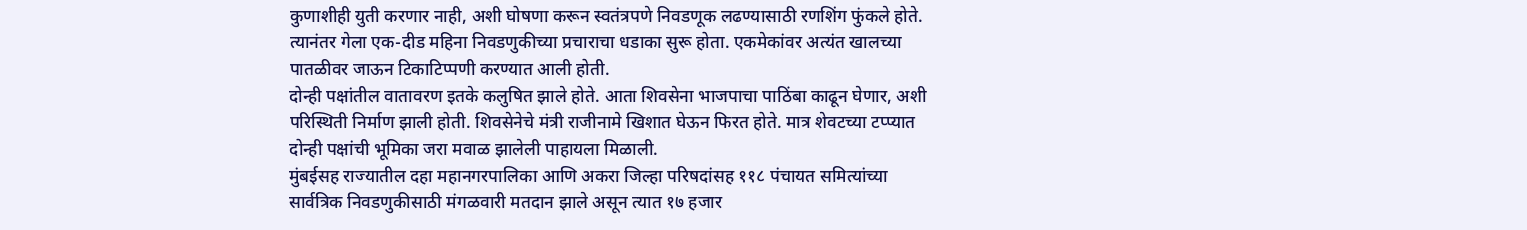कुणाशीही युती करणार नाही, अशी घोषणा करून स्वतंत्रपणे निवडणूक लढण्यासाठी रणशिंग फुंकले होते. त्यानंतर गेला एक-दीड महिना निवडणुकीच्या प्रचाराचा धडाका सुरू होता. एकमेकांवर अत्यंत खालच्या पातळीवर जाऊन टिकाटिप्पणी करण्यात आली होती.
दोन्ही पक्षांतील वातावरण इतके कलुषित झाले होते. आता शिवसेना भाजपाचा पाठिंबा काढून घेणार, अशी परिस्थिती निर्माण झाली होती. शिवसेनेचे मंत्री राजीनामे खिशात घेऊन फिरत होते. मात्र शेवटच्या टप्प्यात दोन्ही पक्षांची भूमिका जरा मवाळ झालेली पाहायला मिळाली.
मुंबईसह राज्यातील दहा महानगरपालिका आणि अकरा जिल्हा परिषदांसह ११८ पंचायत समित्यांच्या सार्वत्रिक निवडणुकीसाठी मंगळवारी मतदान झाले असून त्यात १७ हजार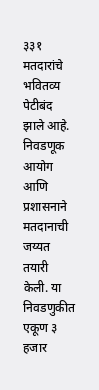३३१ मतदारांचे भवितव्य पेटीबंद झाले आहे. निवडणूक आयोग आणि प्रशासनाने मतदानाची जय्यत तयारी केली. या निवडणुकीत एकूण ३ हजार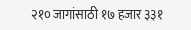२१० जागांसाठी १७ हजार ३३१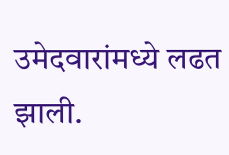उमेदवारांमध्ये लढत झाली.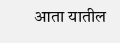आता यातील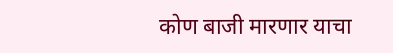कोण बाजी मारणार याचा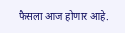फैसला आज होणार आहे.